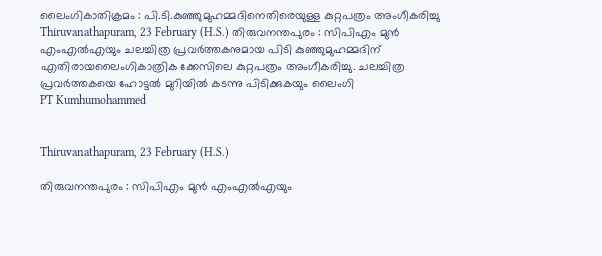ലൈംഗികാതിക്രമം : പി.ടി.കുഞ്ഞുമുഹമ്മദിനെതിരെയുള്ള കുറ്റപത്രം അംഗീകരിച്ചു
Thiruvanathapuram, 23 February (H.S.) തിരുവനന്തപുരം : സിപിഎം മുന്‍ എംഎല്‍എയും ചലച്ചിത്ര പ്രവര്‍ത്തകനുമായ പിടി കുഞ്ഞുമുഹമ്മദിന് എതിരായലൈംഗികാത്രിക ക്കേസിലെ കുറ്റപത്രം അംഗീകരിച്ചു. ചലച്ചിത്ര പ്രവര്‍ത്തകയെ ഹോട്ടല്‍ മുറിയില്‍ കടന്നു പിടിക്കുകയും ലൈംഗി
PT Kumhumohammed


Thiruvanathapuram, 23 February (H.S.)

തിരുവനന്തപുരം : സിപിഎം മുന്‍ എംഎല്‍എയും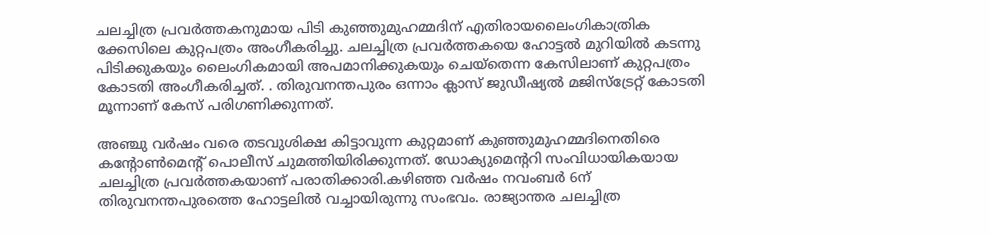ചലച്ചിത്ര പ്രവര്‍ത്തകനുമായ പിടി കുഞ്ഞുമുഹമ്മദിന് എതിരായലൈംഗികാത്രിക ക്കേസിലെ കുറ്റപത്രം അംഗീകരിച്ചു. ചലച്ചിത്ര പ്രവര്‍ത്തകയെ ഹോട്ടല്‍ മുറിയില്‍ കടന്നു പിടിക്കുകയും ലൈംഗികമായി അപമാനിക്കുകയും ചെയ്തെന്ന കേസിലാണ് കുറ്റപത്രം കോടതി അംഗീകരിച്ചത്. . തിരുവനന്തപുരം ഒന്നാം ക്ലാസ് ജുഡീഷ്യല്‍ മജിസ്ട്രേറ്റ് കോടതി മൂന്നാണ് കേസ് പരിഗണിക്കുന്നത്.

അഞ്ചു വര്‍ഷം വരെ തടവുശിക്ഷ കിട്ടാവുന്ന കുറ്റമാണ് കുഞ്ഞുമുഹമ്മദിനെതിരെ കന്റോണ്‍മെന്റ് പൊലീസ് ചുമത്തിയിരിക്കുന്നത്. ഡോക്യുമെന്ററി സംവിധായികയായ ചലച്ചിത്ര പ്രവര്‍ത്തകയാണ് പരാതിക്കാരി.കഴിഞ്ഞ വര്‍ഷം നവംബര്‍ 6ന് തിരുവനന്തപുരത്തെ ഹോട്ടലില്‍ വച്ചായിരുന്നു സംഭവം. രാജ്യാന്തര ചലച്ചിത്ര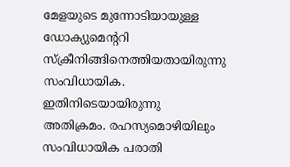മേളയുടെ മുന്നോടിയായുള്ള ഡോക്യുമെന്ററി സ്‌ക്രീനിങ്ങിനെത്തിയതായിരുന്നു സംവിധായിക. ഇതിനിടെയായിരുന്നു അതിക്രമം. രഹസ്യമൊഴിയിലും സംവിധായിക പരാതി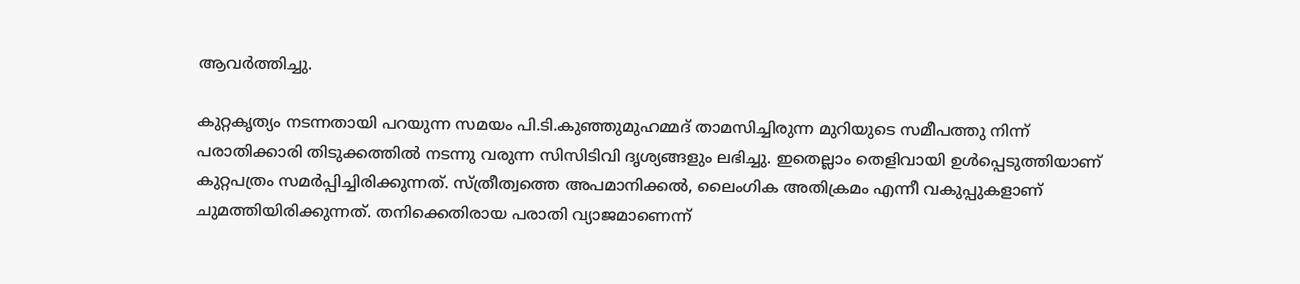ആവര്‍ത്തിച്ചു.

കുറ്റകൃത്യം നടന്നതായി പറയുന്ന സമയം പി.ടി.കുഞ്ഞുമുഹമ്മദ് താമസിച്ചിരുന്ന മുറിയുടെ സമീപത്തു നിന്ന് പരാതിക്കാരി തിടുക്കത്തില്‍ നടന്നു വരുന്ന സിസിടിവി ദൃശ്യങ്ങളും ലഭിച്ചു. ഇതെല്ലാം തെളിവായി ഉള്‍പ്പെടുത്തിയാണ് കുറ്റപത്രം സമര്‍പ്പിച്ചിരിക്കുന്നത്. സ്ത്രീത്വത്തെ അപമാനിക്കല്‍, ലൈംഗിക അതിക്രമം എന്നീ വകുപ്പുകളാണ് ചുമത്തിയിരിക്കുന്നത്. തനിക്കെതിരായ പരാതി വ്യാജമാണെന്ന്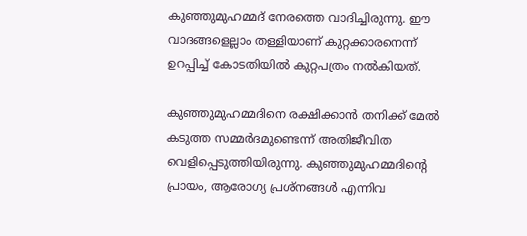കുഞ്ഞുമുഹമ്മദ് നേരത്തെ വാദിച്ചിരുന്നു. ഈ വാദങ്ങളെല്ലാം തള്ളിയാണ് കുറ്റക്കാരനെന്ന് ഉറപ്പിച്ച് കോടതിയില്‍ കുറ്റപത്രം നല്‍കിയത്.

കുഞ്ഞുമുഹമ്മദിനെ രക്ഷിക്കാന്‍ തനിക്ക് മേല്‍ കടുത്ത സമ്മര്‍ദമുണ്ടെന്ന് അതിജീവിത വെളിപ്പെടുത്തിയിരുന്നു. കുഞ്ഞുമുഹമ്മദിന്റെ പ്രായം, ആരോഗ്യ പ്രശ്‌നങ്ങള്‍ എന്നിവ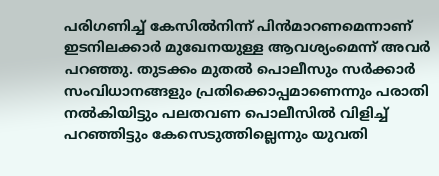പരിഗണിച്ച് കേസില്‍നിന്ന് പിന്‍മാറണമെന്നാണ് ഇടനിലക്കാര്‍ മുഖേനയുള്ള ആവശ്യംമെന്ന് അവര്‍ പറഞ്ഞു. തുടക്കം മുതല്‍ പൊലീസും സര്‍ക്കാര്‍ സംവിധാനങ്ങളും പ്രതിക്കൊപ്പമാണെന്നും പരാതി നല്‍കിയിട്ടും പലതവണ പൊലീസില്‍ വിളിച്ച് പറഞ്ഞിട്ടും കേസെടുത്തില്ലെന്നും യുവതി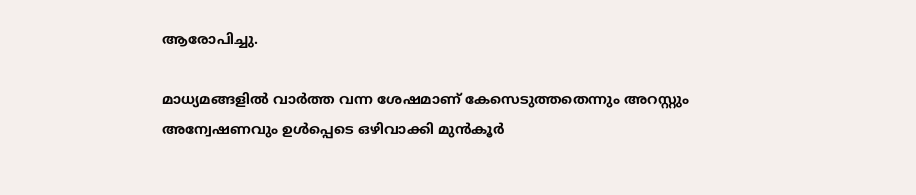ആരോപിച്ചു.

മാധ്യമങ്ങളില്‍ വാര്‍ത്ത വന്ന ശേഷമാണ് കേസെടുത്തതെന്നും അറസ്റ്റും അന്വേഷണവും ഉള്‍പ്പെടെ ഒഴിവാക്കി മുന്‍കൂര്‍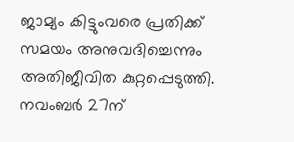ജാമ്യം കിട്ടുംവരെ പ്രതിക്ക് സമയം അനുവദിച്ചെന്നും അതിജീവിത കുറ്റപ്പെടുത്തി. നവംബര്‍ 27ന്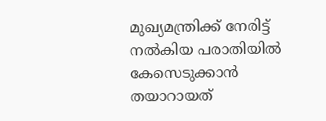മുഖ്യമന്ത്രിക്ക് നേരിട്ട് നല്‍കിയ പരാതിയില്‍ കേസെടുക്കാന്‍ തയാറായത്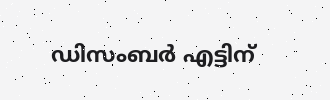ഡിസംബര്‍ എട്ടിന്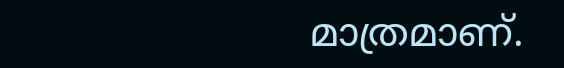മാത്രമാണ്.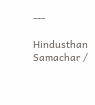---

Hindusthan Samachar /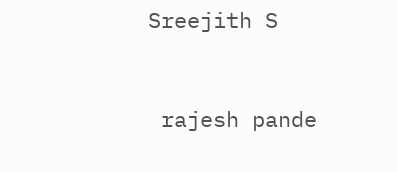Sreejith S


 rajesh pande